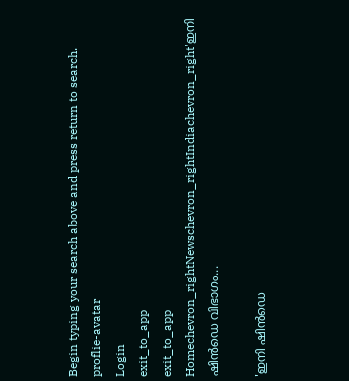Begin typing your search above and press return to search.
proflie-avatar
Login
exit_to_app
exit_to_app
Homechevron_rightNewschevron_rightIndiachevron_right'ഇനി ഷിൻഡെ വിഭാഗം...

'ഇനി ഷിൻഡെ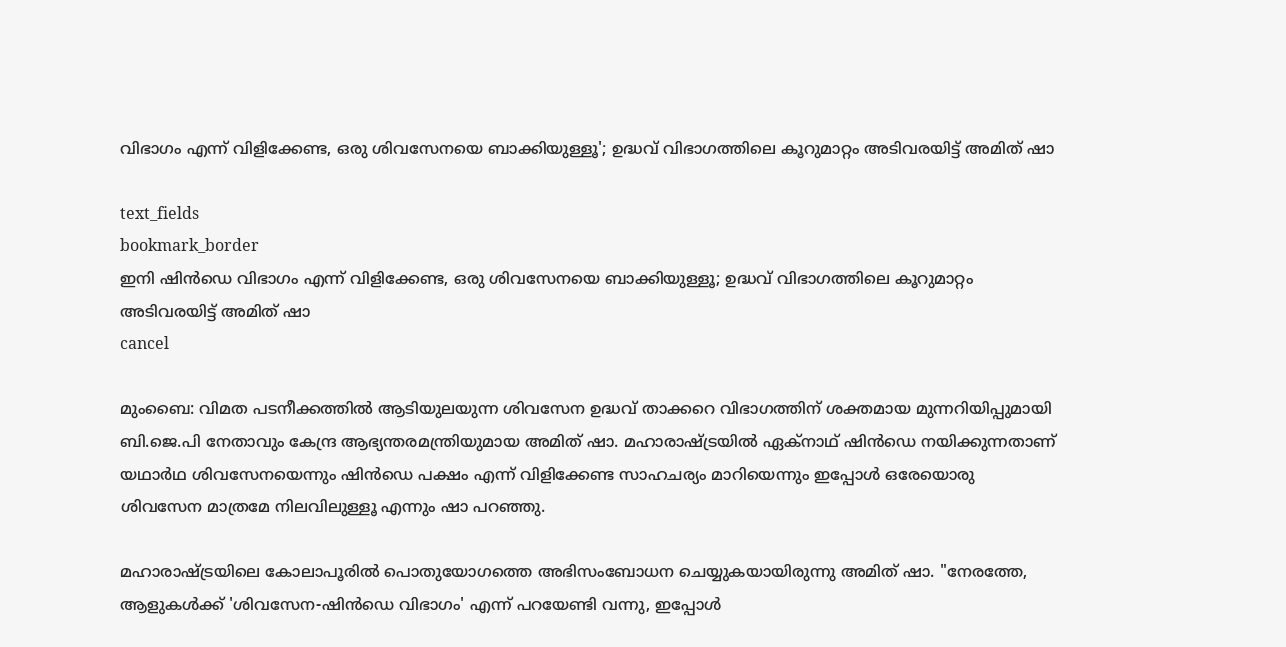വിഭാഗം എന്ന് വിളിക്കേണ്ട, ഒരു ശിവസേനയെ ബാക്കിയുള്ളൂ'; ഉദ്ധവ് വിഭാഗത്തിലെ കൂറുമാറ്റം അടിവരയിട്ട് അമിത് ഷാ

text_fields
bookmark_border
ഇനി ഷിൻഡെ വിഭാഗം എന്ന് വിളിക്കേണ്ട, ഒരു ശിവസേനയെ ബാക്കിയുള്ളൂ; ഉദ്ധവ് വിഭാഗത്തിലെ കൂറുമാറ്റം അടിവരയിട്ട് അമിത് ഷാ
cancel

മുംബൈ: വിമത പടനീക്കത്തിൽ ആടിയുലയുന്ന ശിവസേന ഉദ്ധവ് താക്കറെ വിഭാഗത്തിന് ശക്തമായ മുന്നറിയിപ്പുമായി ബി.ജെ.പി നേതാവും കേന്ദ്ര ആഭ്യന്തരമന്ത്രിയുമായ അമിത് ഷാ. മഹാരാഷ്ട്രയിൽ ഏക്‌നാഥ് ഷിൻഡെ നയിക്കുന്നതാണ് യഥാർഥ ശിവസേനയെന്നും ഷിൻഡെ പക്ഷം എന്ന് വിളിക്കേണ്ട സാഹചര്യം മാറിയെന്നും ഇപ്പോൾ ഒരേയൊരു ശിവസേന മാത്രമേ നിലവിലുള്ളൂ എന്നും ഷാ പറഞ്ഞു.

മഹാരാഷ്ട്രയിലെ കോലാപൂരിൽ പൊതുയോഗത്തെ അഭിസംബോധന ചെയ്യുകയായിരുന്നു അമിത് ഷാ. "നേരത്തേ, ആളുകൾക്ക് 'ശിവസേന-ഷിൻഡെ വിഭാഗം' എന്ന് പറയേണ്ടി വന്നു, ഇപ്പോൾ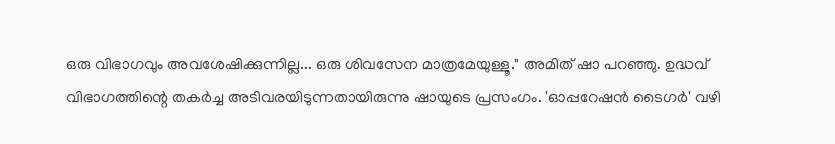ഒരു വിഭാഗവും അവശേഷിക്കുന്നില്ല... ഒരു ശിവസേന മാത്രമേയുള്ളൂ." അമിത് ഷാ പറഞ്ഞു. ഉദ്ധവ് വിഭാഗത്തിന്റെ തകർച്ച അടിവരയിടുന്നതായിരുന്നു ഷായുടെ പ്രസംഗം. 'ഓപ്പറേഷൻ ടൈഗർ' വഴി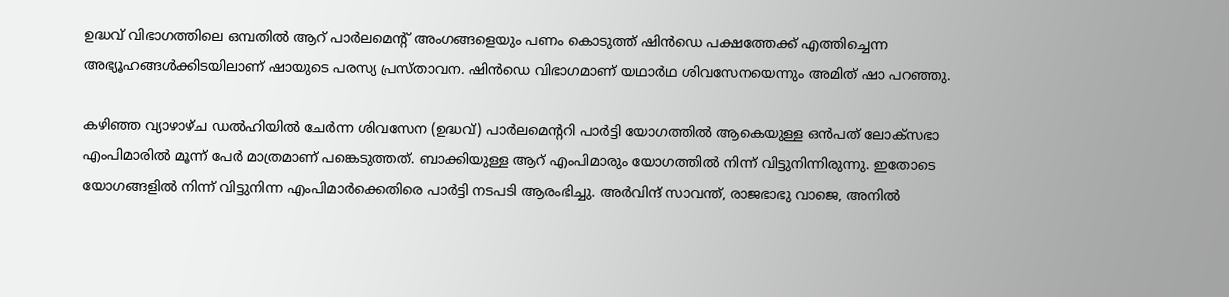ഉദ്ധവ് വിഭാഗത്തിലെ ഒമ്പതിൽ ആറ് പാർലമെന്റ് അംഗങ്ങളെയും പണം കൊടുത്ത് ഷിൻഡെ പക്ഷത്തേക്ക് എത്തിച്ചെന്ന അഭ്യൂഹങ്ങൾക്കിടയിലാണ് ഷായുടെ പരസ്യ പ്രസ്താവന. ഷിൻഡെ വിഭാഗമാണ് യഥാർഥ ശിവസേനയെന്നും അമിത് ഷാ പറഞ്ഞു.

കഴിഞ്ഞ വ്യാഴാഴ്ച ഡൽഹിയിൽ ചേർന്ന ശിവസേന (ഉദ്ധവ്) പാർലമെന്ററി പാർട്ടി യോഗത്തിൽ ആകെയുള്ള ഒൻപത് ലോക്‌സഭാ എംപിമാരിൽ മൂന്ന് പേർ മാത്രമാണ് പങ്കെടുത്തത്. ബാക്കിയുള്ള ആറ് എംപിമാരും യോഗത്തിൽ നിന്ന് വിട്ടുനിന്നിരുന്നു. ഇതോടെ യോഗങ്ങളിൽ നിന്ന് വിട്ടുനിന്ന എംപിമാർക്കെതിരെ പാർട്ടി നടപടി ആരംഭിച്ചു. അർവിന്ദ് സാവന്ത്, രാജഭാഭു വാജെ, അനിൽ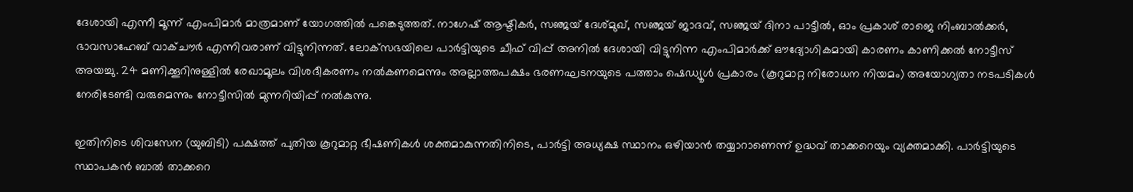ദേശായി എന്നീ മൂന്ന് എംപിമാർ മാത്രമാണ് യോഗത്തിൽ പങ്കെടുത്തത്. നാഗേഷ് ആഷ്ടികർ, സഞ്ജയ് ദേശ്മുഖ്, സഞ്ജയ് ജാദവ്, സഞ്ജയ് ദിനാ പാട്ടീൽ, ഓം പ്രകാശ് രാജെ നിംബാൽക്കർ, ഭാവസാഹേബ് വാക്ചൗർ എന്നിവരാണ് വിട്ടുനിന്നത്. ലോക്‌സഭയിലെ പാർട്ടിയുടെ ചീഫ് വിപ്പ് അനിൽ ദേശായി വിട്ടുനിന്ന എംപിമാർക്ക് ഔദ്യോഗികമായി കാരണം കാണിക്കൽ നോട്ടീസ് അയച്ചു. 24 മണിക്കൂറിനുള്ളിൽ രേഖാമൂലം വിശദീകരണം നൽകണമെന്നും അല്ലാത്തപക്ഷം ഭരണഘടനയുടെ പത്താം ഷെഡ്യൂൾ പ്രകാരം (കൂറുമാറ്റ നിരോധന നിയമം) അയോഗ്യതാ നടപടികൾ നേരിടേണ്ടി വരുമെന്നും നോട്ടീസിൽ മുന്നറിയിപ്പ് നൽകുന്നു.

ഇതിനിടെ ശിവസേന (യുബിടി) പക്ഷത്ത് പുതിയ കൂറുമാറ്റ ഭീഷണികൾ ശക്തമാകുന്നതിനിടെ, പാർട്ടി അധ്യക്ഷ സ്ഥാനം ഒഴിയാൻ തയ്യാറാണെന്ന് ഉദ്ധവ് താക്കറെയും വ്യക്തമാക്കി. പാർട്ടിയുടെ സ്ഥാപകൻ ബാൽ താക്കറെ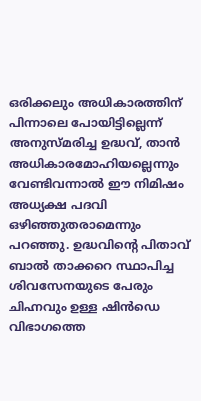ഒരിക്കലും അധികാരത്തിന് പിന്നാലെ പോയിട്ടില്ലെന്ന് അനുസ്മരിച്ച ഉദ്ധവ്, താൻ അധികാരമോഹിയല്ലെന്നും വേണ്ടിവന്നാൽ ഈ നിമിഷം അധ്യക്ഷ പദവി ഒഴിഞ്ഞുതരാമെന്നും പറഞ്ഞു. ഉദ്ധവിന്റെ പിതാവ് ബാൽ താക്കറെ സ്ഥാപിച്ച ശിവസേനയുടെ പേരും ചിഹ്നവും ഉള്ള ഷിൻഡെ വിഭാഗത്തെ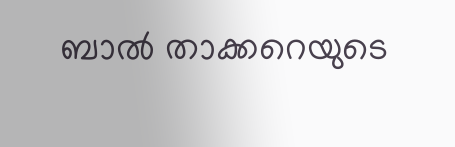ബാൽ താക്കറെയുടെ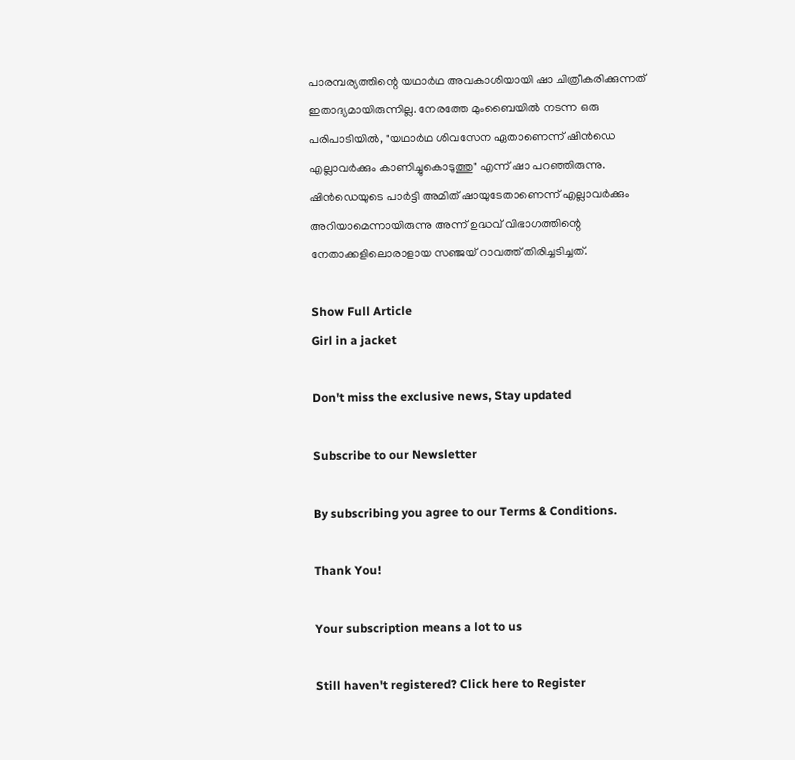പാരമ്പര്യത്തിന്റെ യഥാർഥ അവകാശിയായി ഷാ ചിത്രീകരിക്കുന്നത് ഇതാദ്യമായിരുന്നില്ല. നേരത്തേ മുംബൈയിൽ നടന്ന ഒരു പരിപാടിയിൽ, "യഥാർഥ ശിവസേന ഏതാണെന്ന് ഷിൻഡെ എല്ലാവർക്കും കാണിച്ചുകൊടുത്തു" എന്ന് ഷാ പറഞ്ഞിരുന്നു. ഷിൻഡെയുടെ പാർട്ടി അമിത് ഷായുടേതാണെന്ന് എല്ലാവർക്കും അറിയാമെന്നായിരുന്നു അന്ന് ഉദ്ധവ് വിഭാഗത്തിന്റെ നേതാക്കളിലൊരാളായ സഞ്ജയ് റാവത്ത് തിരിച്ചടിച്ചത്.

Show Full Article
Girl in a jacket

Don't miss the exclusive news, Stay updated

Subscribe to our Newsletter

By subscribing you agree to our Terms & Conditions.

Thank You!

Your subscription means a lot to us

Still haven't registered? Click here to Register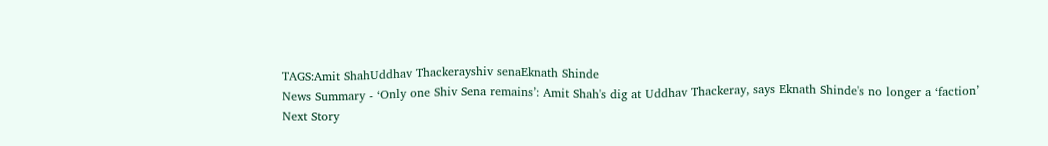TAGS:Amit ShahUddhav Thackerayshiv senaEknath Shinde
News Summary - ‘Only one Shiv Sena remains’: Amit Shah's dig at Uddhav Thackeray, says Eknath Shinde's no longer a ‘faction’
Next Story